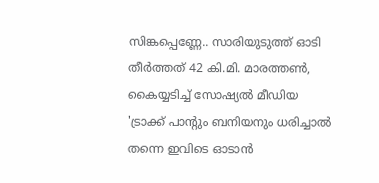സിങ്കപ്പെണ്ണേ.. സാരിയുടുത്ത് ഓടി തീർത്തത് 42 കി.മി. മാരത്തൺ, കൈയ്യടിച്ച് സോഷ്യൽ മീഡിയ
'ട്രാക്ക് പാന്റും ബനിയനും ധരിച്ചാൽ തന്നെ ഇവിടെ ഓടാൻ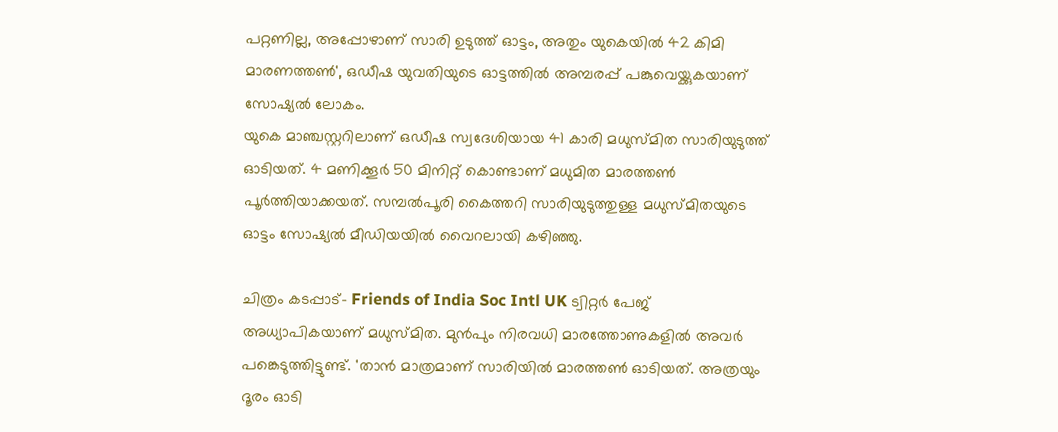പറ്റണില്ല, അപ്പോഴാണ് സാരി ഉടുത്ത് ഓട്ടം, അതും യുകെയിൽ 42 കിമി മാരണത്തൺ', ഒഡീഷ യുവതിയുടെ ഓട്ടത്തിൽ അമ്പരപ്പ് പങ്കുവെയ്ക്കുകയാണ് സോഷ്യൽ ലോകം.
യുകെ മാഞ്ചസ്റ്ററിലാണ് ഒഡീഷ സ്വദേശിയായ 41 കാരി മധുസ്മിത സാരിയുടുത്ത് ഓടിയത്. 4 മണിക്കൂർ 50 മിനിറ്റ് കൊണ്ടാണ് മധുമിത മാരത്തൺ പൂർത്തിയാക്കയത്. സമ്പൽപൂരി കൈത്തറി സാരിയുടുത്തുള്ള മധുസ്മിതയുടെ ഓട്ടം സോഷ്യൽ മീഡിയയിൽ വൈറലായി കഴിഞ്ഞു.

ചിത്രം കടപ്പാട്- Friends of India Soc Intl UK ട്വിറ്റർ പേജ്
അധ്യാപികയാണ് മധുസ്മിത. മുൻപും നിരവധി മാരത്തോണുകളിൽ അവർ പങ്കെടുത്തിട്ടുണ്ട്. 'താൻ മാത്രമാണ് സാരിയിൽ മാരത്തൺ ഓടിയത്. അത്രയും ദൂരം ഓടി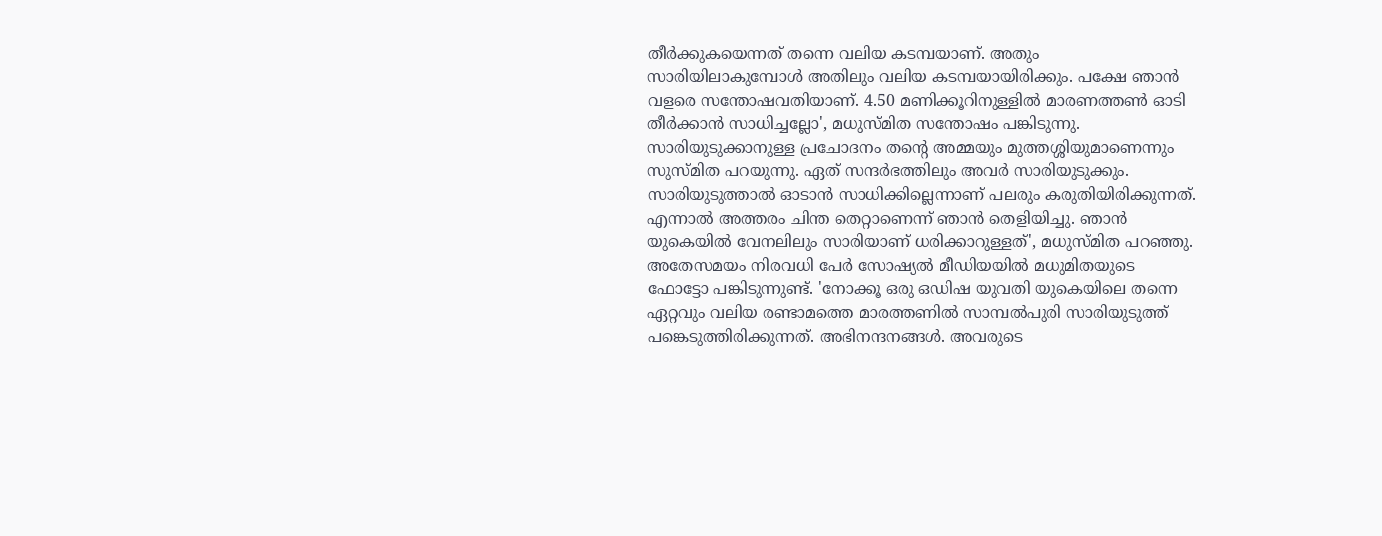തീർക്കുകയെന്നത് തന്നെ വലിയ കടമ്പയാണ്. അതും സാരിയിലാകുമ്പോൾ അതിലും വലിയ കടമ്പയായിരിക്കും. പക്ഷേ ഞാൻ വളരെ സന്തോഷവതിയാണ്. 4.50 മണിക്കൂറിനുള്ളിൽ മാരണത്തൺ ഓടി തീർക്കാൻ സാധിച്ചല്ലോ', മധുസ്മിത സന്തോഷം പങ്കിടുന്നു.
സാരിയുടുക്കാനുള്ള പ്രചോദനം തന്റെ അമ്മയും മുത്തശ്ശിയുമാണെന്നും സുസ്മിത പറയുന്നു. ഏത് സന്ദർഭത്തിലും അവർ സാരിയുടുക്കും. സാരിയുടുത്താൽ ഓടാൻ സാധിക്കില്ലെന്നാണ് പലരും കരുതിയിരിക്കുന്നത്. എന്നാൽ അത്തരം ചിന്ത തെറ്റാണെന്ന് ഞാൻ തെളിയിച്ചു. ഞാൻ യുകെയിൽ വേനലിലും സാരിയാണ് ധരിക്കാറുള്ളത്', മധുസ്മിത പറഞ്ഞു.
അതേസമയം നിരവധി പേർ സോഷ്യൽ മീഡിയയിൽ മധുമിതയുടെ ഫോട്ടോ പങ്കിടുന്നുണ്ട്. 'നോക്കൂ ഒരു ഒഡിഷ യുവതി യുകെയിലെ തന്നെ ഏറ്റവും വലിയ രണ്ടാമത്തെ മാരത്തണിൽ സാമ്പൽപുരി സാരിയുടുത്ത് പങ്കെടുത്തിരിക്കുന്നത്. അഭിനന്ദനങ്ങൾ. അവരുടെ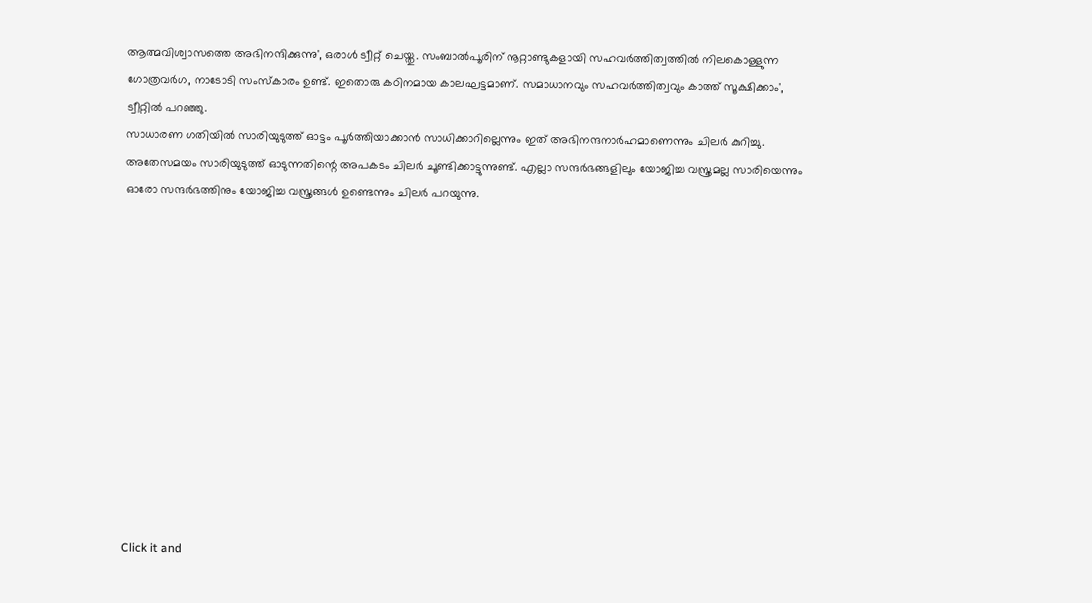ആത്മവിശ്വാസത്തെ അഭിനന്ദിക്കുന്നു', ഒരാൾ ട്വീറ്റ് ചെയ്തു. സംബാൽപൂരിന് നൂറ്റാണ്ടുകളായി സഹവർത്തിത്വത്തിൽ നിലകൊള്ളുന്ന ഗോത്രവർഗ, നാടോടി സംസ്കാരം ഉണ്ട്. ഇതൊരു കഠിനമായ കാലഘട്ടമാണ്. സമാധാനവും സഹവർത്തിത്വവും കാത്ത് സൂക്ഷിക്കാം', ട്വീറ്റിൽ പറഞ്ഞു.
സാധാരണ ഗതിയിൽ സാരിയുടുത്ത് ഓട്ടം പൂർത്തിയാക്കാൻ സാധിക്കാറില്ലെന്നും ഇത് അഭിനന്ദനാർഹമാണെന്നും ചിലർ കുറിച്ചു. അതേസമയം സാരിയുടുത്ത് ഓടുന്നതിന്റെ അപകടം ചിലർ ചൂണ്ടിക്കാട്ടുന്നുണ്ട്. എല്ലാ സന്ദർഭങ്ങളിലും യോജിച്ച വസ്ത്രമല്ല സാരിയെന്നും ഓരോ സന്ദർഭത്തിനും യോജിച്ച വസ്ത്രങ്ങൾ ഉണ്ടെന്നും ചിലർ പറയുന്നു.












Click it and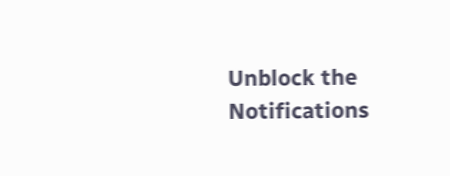Unblock the Notifications